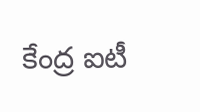కేంద్ర ఐటీ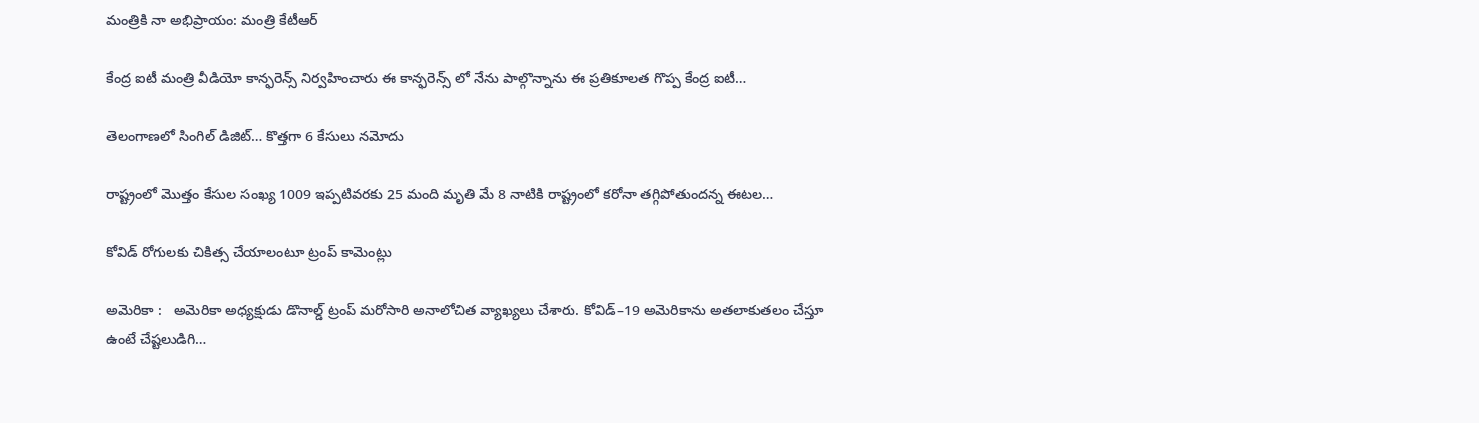మంత్రికి నా అభిప్రాయం: మంత్రి కేటీఆర్

కేంద్ర ఐటీ మంత్రి వీడియో కాన్ఫరెన్స్ నిర్వహించారు ఈ కాన్ఫరెన్స్ లో నేను పాల్గొన్నాను ఈ ప్రతికూలత గొప్ప కేంద్ర ఐటీ…

తెలంగాణలో సింగిల్ డిజిట్… కొత్తగా 6 కేసులు నమోదు

రాష్ట్రంలో మొత్తం కేసుల సంఖ్య 1009 ఇప్పటివరకు 25 మంది మృతి మే 8 నాటికి రాష్ట్రంలో కరోనా తగ్గిపోతుందన్న ఈటల…

కోవిడ్‌ రోగులకు చికిత్స చేయాలంటూ ట్రంప్‌ కామెంట్లు

అమెరికా :   అమెరికా అధ్యక్షుడు డొనాల్డ్‌ ట్రంప్‌ మరోసారి అనాలోచిత వ్యాఖ్యలు చేశారు. కోవిడ్‌–19 అమెరికాను అతలాకుతలం చేస్తూ ఉంటే చేష్టలుడిగి…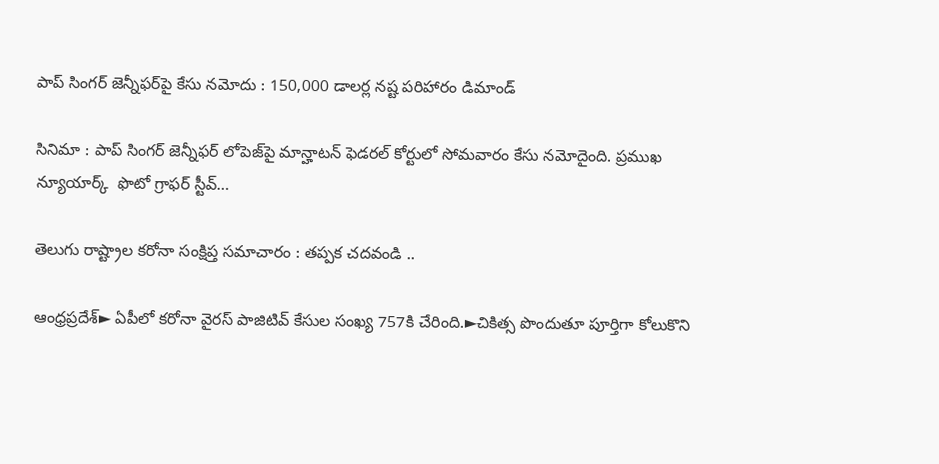పాప్‌ సింగర్‌ జెన్నీఫర్‌పై కేసు నమోదు : 150,000 డాలర్ల నష్ట పరిహారం డిమాండ్

సినిమా : పాప్‌ సింగర్‌ జెన్నీఫర్‌ లోపెజ్‌పై మాన్హాటన్‌ ఫెడరల్‌ కోర్టులో సోమవారం కేసు నమోదైంది. ప్రముఖ న్యూయార్క్‌  ఫొటో గ్రాఫర్‌ స్టీవ్‌…

తెలుగు రాష్ట్రాల కరోనా సంక్షిప్త సమాచారం : తప్పక చదవండి ..

ఆంధ్రప్రదేశ్‌► ఏపీలో కరోనా వైరస్‌ పాజిటివ్‌ కేసుల సంఖ్య 757కి చేరింది.►చికిత్స పొందుతూ పూర్తిగా కోలుకొని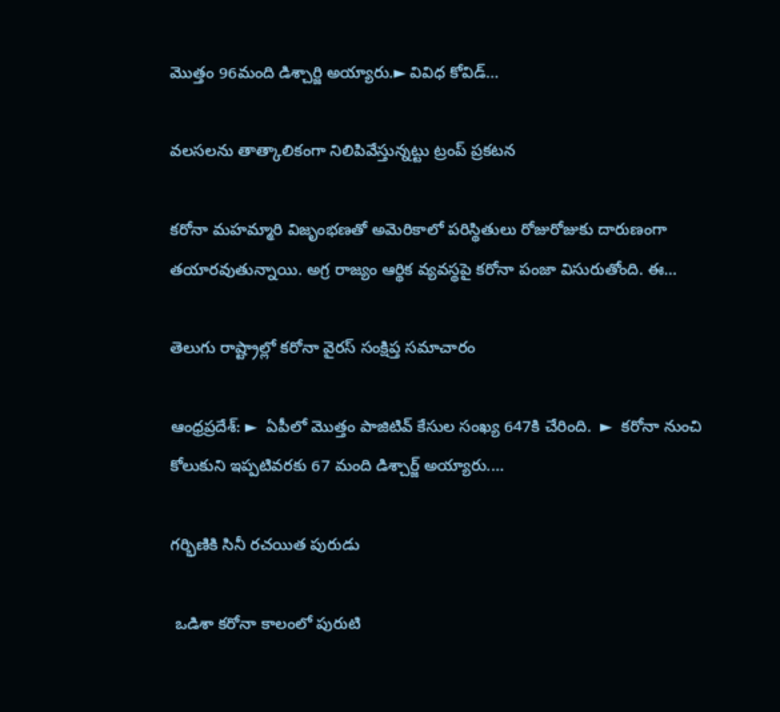మొత్తం 96మంది డిశ్చార్జి అయ్యారు.► వివిధ కోవిడ్‌…

వలసలను తాత్కాలికంగా నిలిపివేస్తున్నట్టు ట్రంప్‌ ప్రకటన

కరోనా మహమ్మారి విజృంభణతో అమెరికాలో పరిస్థితులు రోజురోజుకు దారుణంగా తయారవుతున్నాయి. అగ్ర రాజ్యం ఆర్థిక వ్యవస్థపై కరోనా పంజా విసురుతోంది. ఈ…

తెలుగు రాష్ట్రాల్లో కరోనా వైరస్ సంక్షిప్త సమాచారం

ఆంధ్రప్రదేశ్‌: ►  ఏపీలో మొత్తం పాజిటివ్‌ కేసుల సంఖ్య 647కి చేరింది.  ►  కరోనా నుంచి కోలుకుని ఇప్పటివరకు 67 మంది డిశ్చార్జ్‌ అయ్యారు.…

గర్భిణికి సినీ రచయిత పురుడు

 ఒడిశా కరోనా కాలంలో పురుటి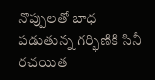నొప్పులతో బాధ పడుతున్న గర్భిణికి సినీ రచయిత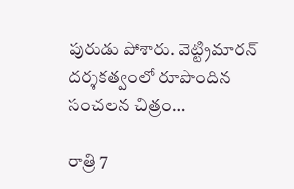పురుడు పోశారు. వెట్ట్రిమారన్‌ దర్శకత్వంలో రూపొందిన సంచలన చిత్రం…

రాత్రి 7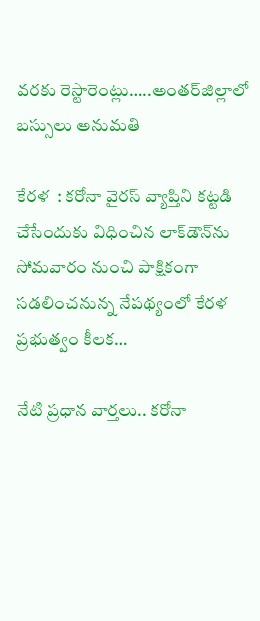వరకు రెస్టారెంట్లు…..అంతర్‌జిల్లాలో బస్సులు అనుమతి

కేరళ  : కరోనా వైరస్‌ వ్యాప్తిని కట్టడి చేసేందుకు విధించిన లాక్‌డౌన్‌ను సోమవారం నుంచి పాక్షికంగా సడలించనున్న నేపథ్యంలో కేరళ ప్రభుత్వం కీలక…

నేటి ప్రధాన వార్తలు.. కరోనా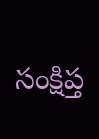సంక్షిప్త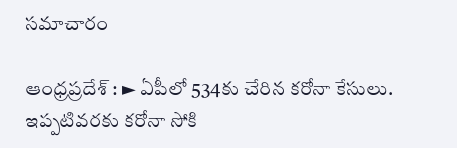సమాచారం

ఆంధ్రప్రదేశ్‌ : ► ఏపీలో 534కు చేరిన కరోనా కేసులు. ఇప్పటివరకు కరోనా సోకి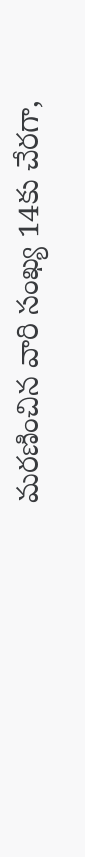మరణించిన వారి సంఖ్య 14కు చేరగా,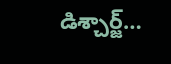డిశ్చార్జ్‌…